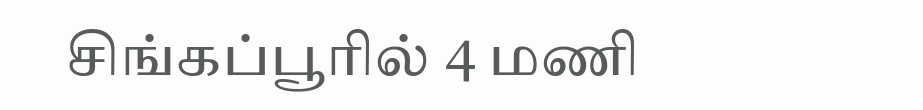சிங்கப்பூரில் 4 மணி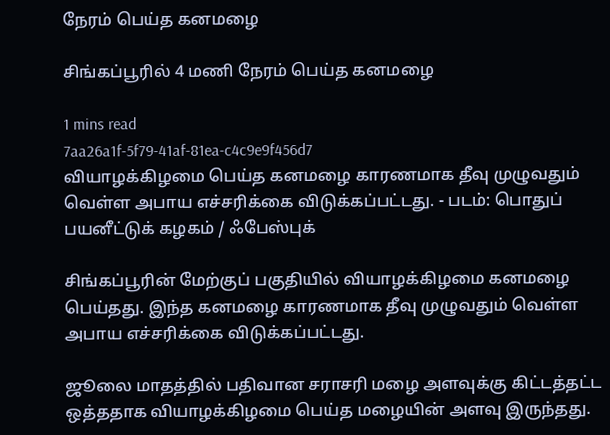நேரம் பெய்த கனமழை

சிங்கப்பூரில் 4 மணி நேரம் பெய்த கனமழை

1 mins read
7aa26a1f-5f79-41af-81ea-c4c9e9f456d7
வியாழக்கிழமை பெய்த கனமழை காரணமாக தீவு முழுவதும் வெள்ள அபாய எச்சரிக்கை விடுக்கப்பட்டது. - படம்: பொதுப் பயனீட்டுக் கழகம் / ஃபேஸ்புக்

சிங்கப்பூரின் மேற்குப் பகுதியில் வியாழக்கிழமை கனமழை பெய்தது. இந்த கனமழை காரணமாக தீவு முழுவதும் வெள்ள அபாய எச்சரிக்கை விடுக்கப்பட்டது.

ஜூலை மாதத்தில் பதிவான சராசரி மழை அளவுக்கு கிட்டத்தட்ட ஒத்ததாக வியாழக்கிழமை பெய்த மழையின் அளவு இருந்தது.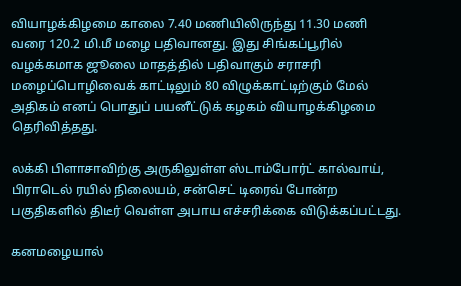வியாழக்கிழமை காலை 7.40 மணியிலிருந்து 11.30 மணி வரை 120.2 மி.மீ மழை பதிவானது. இது சிங்கப்பூரில் வழக்கமாக ஜூலை மாதத்தில் பதிவாகும் சராசரி மழைப்பொழிவைக் காட்டிலும் 80 விழுக்காட்டிற்கும் மேல் அதிகம் எனப் பொதுப் பயனீட்டுக் கழகம் வியாழக்கிழமை தெரிவித்தது.

லக்கி பிளாசாவிற்கு அருகிலுள்ள ஸ்டாம்போர்ட் கால்வாய், பிராடெல் ரயில் நிலையம், சன்செட் டிரைவ் போன்ற பகுதிகளில் திடீர் வெள்ள அபாய எச்சரிக்கை விடுக்கப்பட்டது.

கனமழையால்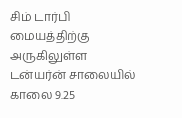சிம் டார்பி மையத்திற்கு அருகிலுள்ள டன்யர்ன் சாலையில் காலை 9.25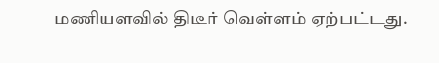மணியளவில் திடீர் வெள்ளம் ஏற்பட்டது.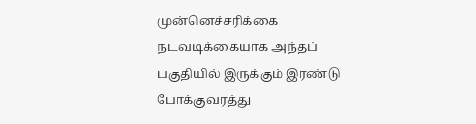முன்னெச்சரிக்கை நடவடிக்கையாக அந்தப் பகுதியில் இருக்கும் இரண்டு போக்குவரத்து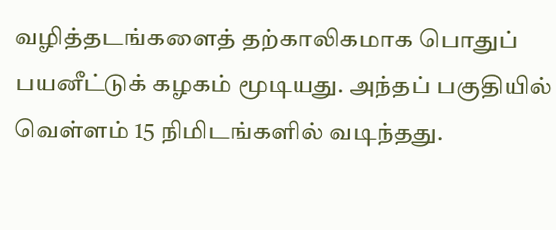வழித்தடங்களைத் தற்காலிகமாக பொதுப் பயனீட்டுக் கழகம் மூடியது. அந்தப் பகுதியில் வெள்ளம் 15 நிமிடங்களில் வடிந்தது.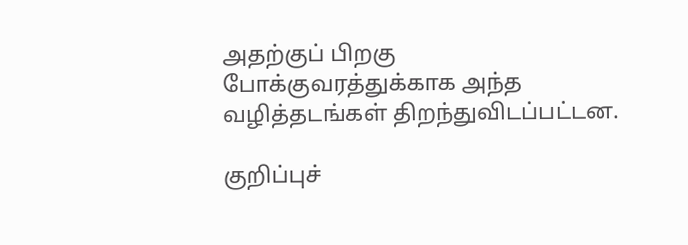அதற்குப் பிறகு போக்குவரத்துக்காக அந்த வழித்தடங்கள் திறந்துவிடப்பட்டன.

குறிப்புச்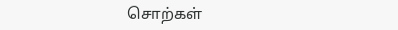சொற்கள்